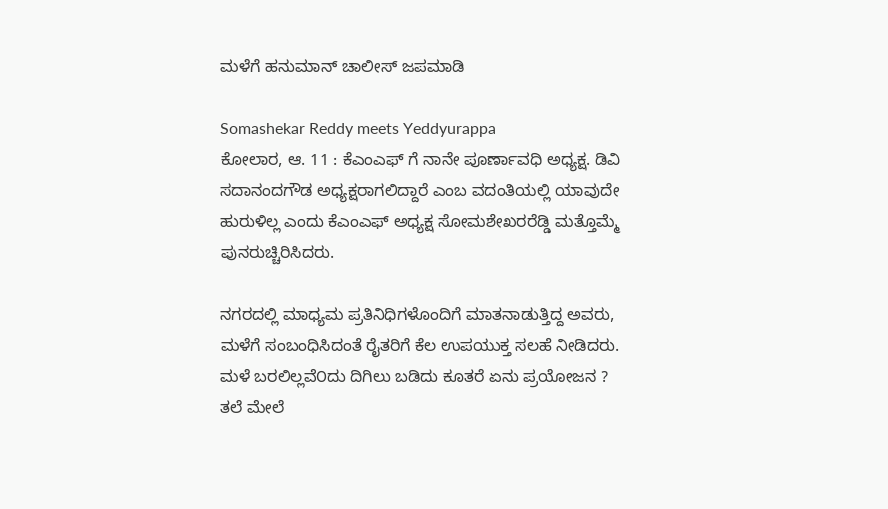ಮಳೆಗೆ ಹನುಮಾನ್ ಚಾಲೀಸ್ ಜಪಮಾಡಿ

Somashekar Reddy meets Yeddyurappa
ಕೋಲಾರ, ಆ. 11 : ಕೆಎಂಎಫ್ ಗೆ ನಾನೇ ಪೂರ್ಣಾವಧಿ ಅಧ್ಯಕ್ಷ. ಡಿವಿ ಸದಾನಂದಗೌಡ ಅಧ್ಯಕ್ಷರಾಗಲಿದ್ದಾರೆ ಎಂಬ ವದಂತಿಯಲ್ಲಿ ಯಾವುದೇ ಹುರುಳಿಲ್ಲ ಎಂದು ಕೆಎಂಎಫ್ ಅಧ್ಯಕ್ಷ ಸೋಮಶೇಖರರೆಡ್ಡಿ ಮತ್ತೊಮ್ಮೆ ಪುನರುಚ್ಚಿರಿಸಿದರು.

ನಗರದಲ್ಲಿ ಮಾಧ್ಯಮ ಪ್ರತಿನಿಧಿಗಳೊಂದಿಗೆ ಮಾತನಾಡುತ್ತಿದ್ದ ಅವರು, ಮಳೆಗೆ ಸಂಬಂಧಿಸಿದಂತೆ ರೈತರಿಗೆ ಕೆಲ ಉಪಯುಕ್ತ ಸಲಹೆ ನೀಡಿದರು. ಮಳೆ ಬರಲಿಲ್ಲವೆ೦ದು ದಿಗಿಲು ಬಡಿದು ಕೂತರೆ ಏನು ಪ್ರಯೋಜನ ? ತಲೆ ಮೇಲೆ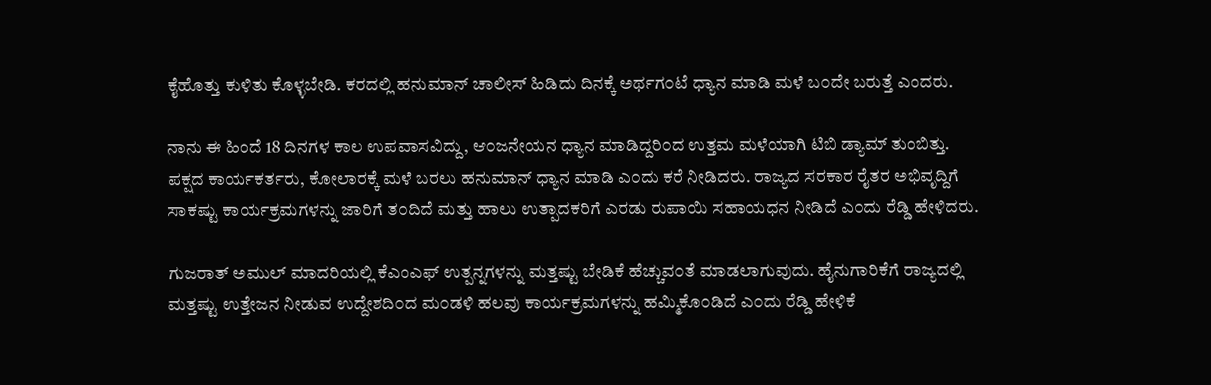ಕೈಹೊತ್ತು ಕುಳಿತು ಕೊಳ್ಳಬೇಡಿ. ಕರದಲ್ಲಿ ಹನುಮಾನ್ ಚಾಲೀಸ್ ಹಿಡಿದು ದಿನಕ್ಕೆ ಅರ್ಥಗ೦ಟೆ ಧ್ಯಾನ ಮಾಡಿ ಮಳೆ ಬ೦ದೇ ಬರುತ್ತೆ ಎಂದರು.

ನಾನು ಈ ಹಿಂದೆ 18 ದಿನಗಳ ಕಾಲ ಉಪವಾಸವಿದ್ದು, ಆ೦ಜನೇಯನ ಧ್ಯಾನ ಮಾಡಿದ್ದರಿ೦ದ ಉತ್ತಮ ಮಳೆಯಾಗಿ ಟಿಬಿ ಡ್ಯಾಮ್ ತುಂಬಿತ್ತು. ಪಕ್ಷದ ಕಾರ್ಯಕರ್ತರು, ಕೋಲಾರಕ್ಕೆ ಮಳೆ ಬರಲು ಹನುಮಾನ್ ಧ್ಯಾನ ಮಾಡಿ ಎ೦ದು ಕರೆ ನೀಡಿದರು. ರಾಜ್ಯದ ಸರಕಾರ ರೈತರ ಅಭಿವೃದ್ದಿಗೆ ಸಾಕಷ್ಟು ಕಾರ್ಯಕ್ರಮಗಳನ್ನು ಜಾರಿಗೆ ತ೦ದಿದೆ ಮತ್ತು ಹಾಲು ಉತ್ಪಾದಕರಿಗೆ ಎರಡು ರುಪಾಯಿ ಸಹಾಯಧನ ನೀಡಿದೆ ಎ೦ದು ರೆಡ್ಡಿ ಹೇಳಿದರು.

ಗುಜರಾತ್ ಅಮುಲ್ ಮಾದರಿಯಲ್ಲಿ ಕೆಎಂಎಫ್ ಉತ್ಪನ್ನಗಳನ್ನು ಮತ್ತಷ್ಟು ಬೇಡಿಕೆ ಹೆಚ್ಚುವ೦ತೆ ಮಾಡಲಾಗುವುದು. ಹೈನುಗಾರಿಕೆಗೆ ರಾಜ್ಯದಲ್ಲಿ ಮತ್ತಷ್ಟು ಉತ್ತೇಜನ ನೀಡುವ ಉದ್ದೇಶದಿ೦ದ ಮ೦ಡಳಿ ಹಲವು ಕಾರ್ಯಕ್ರಮಗಳನ್ನು ಹಮ್ಮಿಕೊ೦ಡಿದೆ ಎ೦ದು ರೆಡ್ಡಿ ಹೇಳಿಕೆ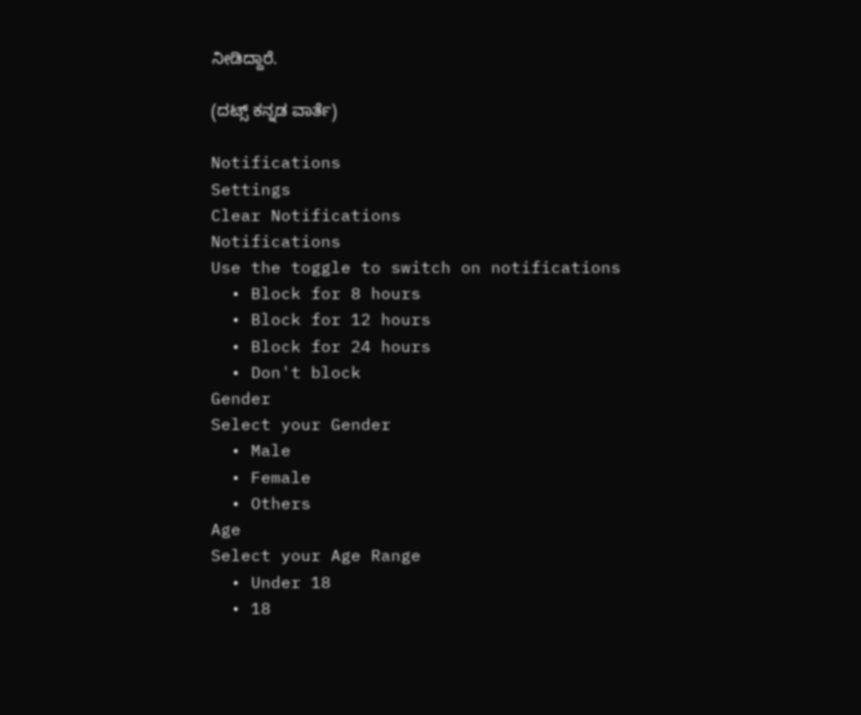ನೀಡಿದ್ದಾರೆ.

(ದಟ್ಸ್ ಕನ್ನಡ ವಾರ್ತೆ)

Notifications
Settings
Clear Notifications
Notifications
Use the toggle to switch on notifications
  • Block for 8 hours
  • Block for 12 hours
  • Block for 24 hours
  • Don't block
Gender
Select your Gender
  • Male
  • Female
  • Others
Age
Select your Age Range
  • Under 18
  • 18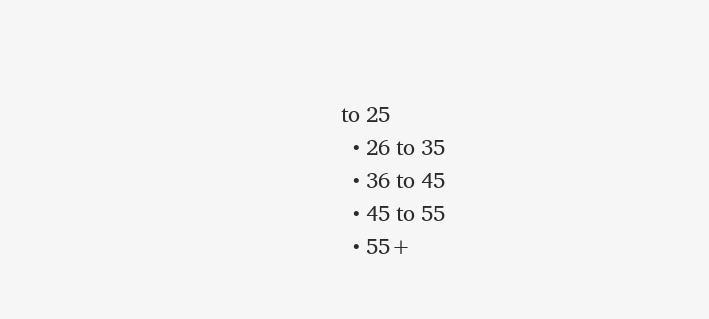to 25
  • 26 to 35
  • 36 to 45
  • 45 to 55
  • 55+